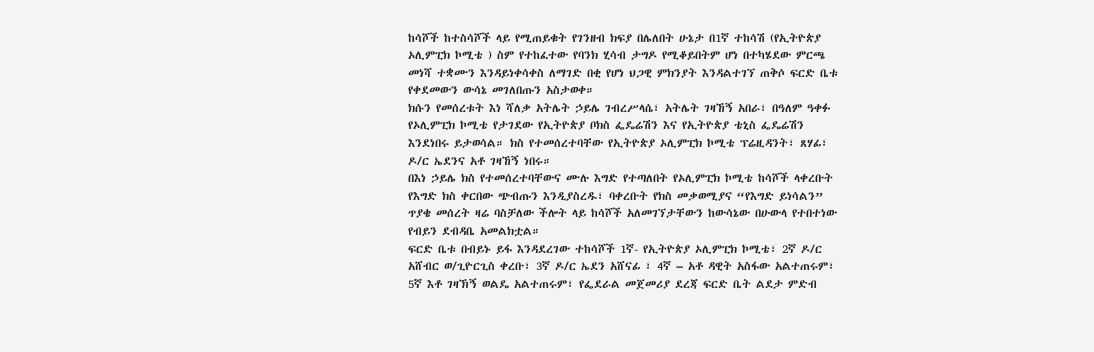ከሳሾች ከተስሳሾች ላይ የሚጠይቁት የገንዘብ ክፍያ በሌለበት ሁኔታ በ1ኛ ተከሳሽ (የኢትዮጵያ ኦሊምፒክ ኮሚቴ ) ስም የተከፈተው የባንክ ሂሳብ ታግዶ የሚቆይበትም ሆነ በተካሄደው ምርጫ መነሻ ተቋሙን እንዳይነቀሳቀስ ለማገድ በቂ የሆነ ህጋዊ ምክንያት እንዳልተገኘ ጠቅሶ ፍርድ ቤቱ የቀደመውን ውሳኔ መገለበጡን አስታወቀ።
ክሱን የመሰረቱት እነ ሻለቃ አትሌት ኃይሌ ገብረሥላሴ፣ አትሌት ገዛኸኝ አበራ፣ በዓለም ዓቀፉ የኦሊምፒክ ኮሚቴ የታገደው የኢትዮጵያ ቦክስ ፌዴሬሽን እና የኢትዮጵያ ቴኒስ ፌዴሬሽን እንደነበሩ ይታወሳል። ክስ የተመሰረተባቸው የኢትዮጵያ ኦሊምፒክ ኮሚቴ ፕሬዚዳንት፣ ጸሃፊ፣ ዶ/ር ኤደንና አቶ ገዛኸኝ ነበሩ።
በእነ ኃይሌ ክስ የተመሰረተባቸውና ሙሉ እግድ የተጣለበት የኦሊምፒክ ኮሚቴ ከሳሾች ላቀረቡት የእግድ ክስ ቀርበው ጭብጡን እንዲያስረዱ፣ ባቀረቡት የክስ መቃወሚያና “የእግድ ይነሳልን” ጥያቄ መሰረት ዛሬ ባስቻለው ችሎት ላይ ከሳሾች አለመገኘታቸውን ከውሳኔው በሁውላ የተበተነው የብይን ደብዳቤ አመልክቷል።
ፍርድ ቤቱ በብይኑ ይፋ እንዳደረገው ተከሳሾች 1ኛ- የኢትዮጵያ ኦሊምፒክ ኮሚቴ፣ 2ኛ ዶ/ር አሸብር ወ/ጊዮርጊስ ቀረቡ፣ 3ኛ ዶ/ር ኤደን አሸናፊ ፣ 4ኛ – አቶ ዳዊት አስፋው አልተጠሩም፣ 5ኛ እቶ ገዛኽኝ ወልዴ አልተጠሩም፣ የፌደራል መጀመሪያ ደረጃ ፍርድ ቤት ልደታ ምድብ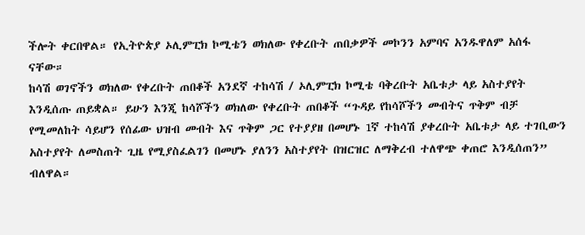ችሎት ቀርበዋል። የኢትዮጵያ ኦሊምፒክ ኮሚቴን ወክለው የቀረቡት ጠበቃዎች መኮንን አምባና አንዱዋለም አሰፋ ናቸው።
ከሳሽ ወገኖችን ወክለው የቀረቡት ጠበቆች አንደኛ ተከሳሽ / ኦሊምፒክ ኮሚቴ ባቅረቡት አቤቱታ ላይ አስተያየት እንዲሰጡ ጠይቋል። ይሁን እንጂ ከሳሾችን ወክለው የቀረቡት ጠበቆች “ጉዳይ የከሳሾችን መብትና ጥቅም ብቻ የሚመለከት ሳይሆን የሰፊው ህዝብ መብት እና ጥቅም ጋር የተያያዘ በመሆኑ 1ኛ ተከሳሽ ያቀረቡት አቤቱታ ላይ ተገቢውን አስተያየት ለመስጠት ጊዜ የሚያስፈልገን በመሆኑ ያለንን አስተያየት በዝርዝር ለማቅረብ ተለዋጭ ቀጠሮ እንዲሰጠን” ብለዋል።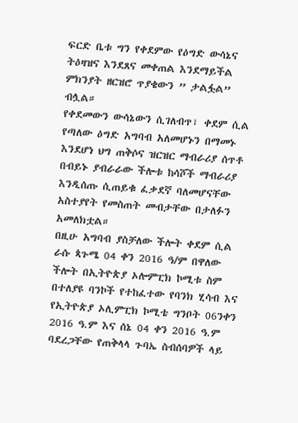ፍርድ ቤቱ ግን የቀደምው የዕግድ ውሳኔና ትዕዛዝና እንደጸና መቀጠል እንደማይችል ምክንያት ዘርዝሮ ጥያቄውን ” ታልፏል” ብሏል።
የቀደመውን ውሳኔውን ሲገለብጥ፣ ቀደም ሲል የጣለው ዕግድ አግባብ አለመሆኑን በማመኑ እንደሆነ ህግ ጠቅሶና ዝርዝር ማብራሪያ ሰጥቶ በብይኑ ያብራራው ችሎቱ ከሳሾች ማብራሪያ እንዲሰጡ ሲጠይቁ ፈቃደኛ ባለመሆናቸው አስተያየት የመስጠት መብታቸው በታለፉን አመለክቷል።
በዚሁ አግባብ ያስቻለው ችሎት ቀደም ሲል ራሱ ጳጉሜ 04 ቀን 2016 ዓ/ም በዋለው ችሎት በኢትዮጵያ ኦሎምፒክ ኮሚቱ ስም በተለያዩ ባንኮች የተከፈተው የባንክ ሂሳብ እና የኢትዮጵያ ኦሊምፒክ ኮሚቴ ግንቦት 06ንቀን 2016 ዓ.ም እና ሰኔ 04 ቀን 2016 ዓ.ም ባደረጋቸው የጠቅላላ ጉባኤ ስብሰባዎች ላይ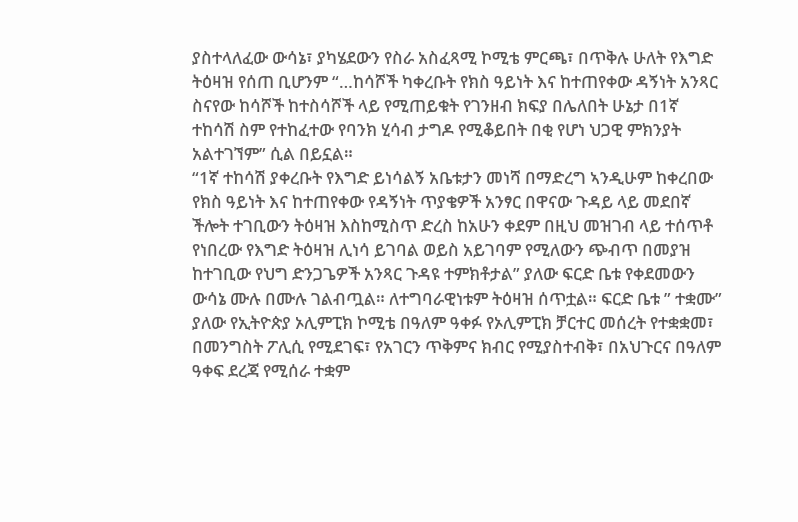ያስተላለፈው ውሳኔ፣ ያካሄደውን የስራ አስፈጻሚ ኮሚቴ ምርጫ፣ በጥቅሉ ሁለት የእግድ ትዕዛዝ የሰጠ ቢሆንም “…ከሳሾች ካቀረቡት የክስ ዓይነት እና ከተጠየቀው ዳኝነት አንጻር ስናየው ከሳሾች ከተስሳሾች ላይ የሚጠይቁት የገንዘብ ክፍያ በሌለበት ሁኔታ በ1ኛ ተከሳሽ ስም የተከፈተው የባንክ ሂሳብ ታግዶ የሚቆይበት በቂ የሆነ ህጋዊ ምክንያት አልተገኘም” ሲል በይኗል።
“1ኛ ተከሳሽ ያቀረቡት የእግድ ይነሳልኝ አቤቱታን መነሻ በማድረግ ኣንዲሁም ከቀረበው የክስ ዓይነት እና ከተጠየቀው የዳኝነት ጥያቄዎች አንፃር በዋናው ጉዳይ ላይ መደበኛ ችሎት ተገቢውን ትዕዛዝ እስከሚስጥ ድረስ ከአሁን ቀደም በዚህ መዝገብ ላይ ተሰጥቶ የነበረው የእግድ ትዕዛዝ ሊነሳ ይገባል ወይስ አይገባም የሚለውን ጭብጥ በመያዝ ከተገቢው የህግ ድንጋጌዎች አንጻር ጉዳዩ ተምክቶታል” ያለው ፍርድ ቤቱ የቀደመውን ውሳኔ ሙሉ በሙሉ ገልብጧል። ለተግባራዊነቱም ትዕዛዝ ሰጥቷል። ፍርድ ቤቱ ” ተቋሙ” ያለው የኢትዮጵያ ኦሊምፒክ ኮሚቴ በዓለም ዓቀፉ የኦሊምፒክ ቻርተር መሰረት የተቋቋመ፣ በመንግስት ፖሊሲ የሚደገፍ፣ የአገርን ጥቅምና ክብር የሚያስተብቅ፣ በአህጉርና በዓለም ዓቀፍ ደረጃ የሚሰራ ተቋም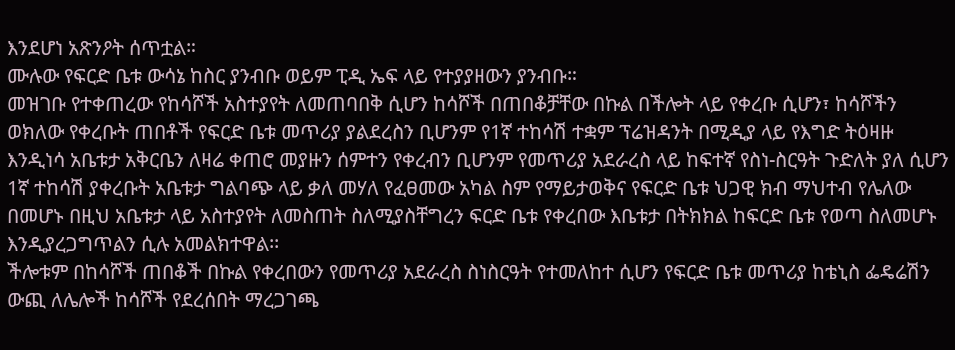እንደሆነ አጽንዖት ሰጥቷል።
ሙሉው የፍርድ ቤቱ ውሳኔ ከስር ያንብቡ ወይም ፒዲ ኤፍ ላይ የተያያዘውን ያንብቡ።
መዝገቡ የተቀጠረው የከሳሾች አስተያየት ለመጠባበቅ ሲሆን ከሳሾች በጠበቆቻቸው በኩል በችሎት ላይ የቀረቡ ሲሆን፣ ከሳሾችን ወክለው የቀረቡት ጠበቶች የፍርድ ቤቱ መጥሪያ ያልደረስን ቢሆንም የ1ኛ ተከሳሽ ተቋም ፕሬዝዳንት በሚዲያ ላይ የእግድ ትዕዛዙ እንዲነሳ አቤቱታ አቅርቤን ለዛሬ ቀጠሮ መያዙን ሰምተን የቀረብን ቢሆንም የመጥሪያ አደራረስ ላይ ከፍተኛ የስነ-ስርዓት ጉድለት ያለ ሲሆን 1ኛ ተከሳሽ ያቀረቡት አቤቱታ ግልባጭ ላይ ቃለ መሃለ የፈፀመው አካል ስም የማይታወቅና የፍርድ ቤቱ ህጋዊ ክብ ማህተብ የሌለው በመሆኑ በዚህ አቤቱታ ላይ አስተያየት ለመስጠት ስለሚያስቸግረን ፍርድ ቤቱ የቀረበው እቤቱታ በትክክል ከፍርድ ቤቱ የወጣ ስለመሆኑ እንዲያረጋግጥልን ሲሉ አመልክተዋል፡፡
ችሎቱም በከሳሾች ጠበቆች በኩል የቀረበውን የመጥሪያ አደራረስ ስነስርዓት የተመለከተ ሲሆን የፍርድ ቤቱ መጥሪያ ከቴኒስ ፌዴሬሽን ውጪ ለሌሎች ከሳሾች የደረሰበት ማረጋገጫ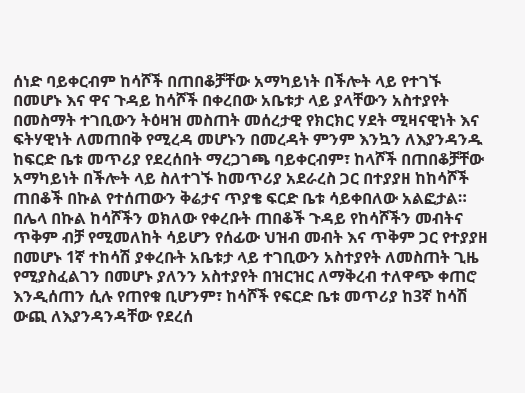ሰነድ ባይቀርብም ከሳሾች በጠበቆቻቸው አማካይነት በችሎት ላይ የተገኙ በመሆኑ እና ዋና ጉዳይ ከሳሾች በቀረበው አቤቱታ ላይ ያላቸውን አስተያየት በመስማት ተገቢውን ትዕዛዝ መስጠት መሰረታዊ የክርክር ሃደት ሚዛናዊነት እና ፍትሃዊነት ለመጠበቅ የሚረዳ መሆኑን በመረዳት ምንም እንኳን ለእያንዳንዱ ከፍርድ ቤቱ መጥሪያ የደረሰበት ማረጋገጫ ባይቀርብም፣ ከላሾች በጠበቆቻቸው አማካይነት በችሎት ላይ ስለተገኙ ከመጥሪያ አደራረስ ጋር በተያያዘ ከከሳሾች ጠበቆች በኩል የተሰጠውን ቅሬታና ጥያቄ ፍርድ ቤቱ ሳይቀበለው አልፎታል።
በሌላ በኩል ከሳሾችን ወክለው የቀረቡት ጠበቆች ጉዳይ የከሳሾችን መብትና ጥቅም ብቻ የሚመለከት ሳይሆን የሰፊው ህዝብ መብት እና ጥቅም ጋር የተያያዘ በመሆኑ 1ኛ ተከሳሽ ያቀረቡት አቤቱታ ላይ ተገቢውን አስተያየት ለመስጠት ጊዜ የሚያስፈልገን በመሆኑ ያለንን አስተያየት በዝርዝር ለማቅረብ ተለዋጭ ቀጠሮ እንዲሰጠን ሲሉ የጠየቁ ቢሆንም፣ ከሳሾች የፍርድ ቤቱ መጥሪያ ከ3ኛ ከሳሽ ውጪ ለእያንዳንዳቸው የደረሰ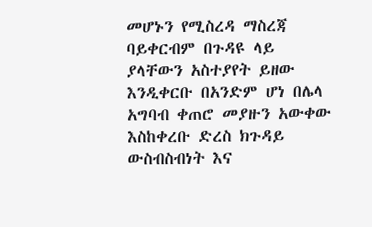መሆኑን የሚስረዳ ማስረጃ ባይቀርብም በጉዳዩ ላይ ያላቸውን አስተያየት ይዘው እንዲቀርቡ በአንድም ሆነ በሌላ አግባብ ቀጠሮ መያዙን አውቀው እስከቀረቡ ድረስ ክጉዳይ ውስብስብነት እና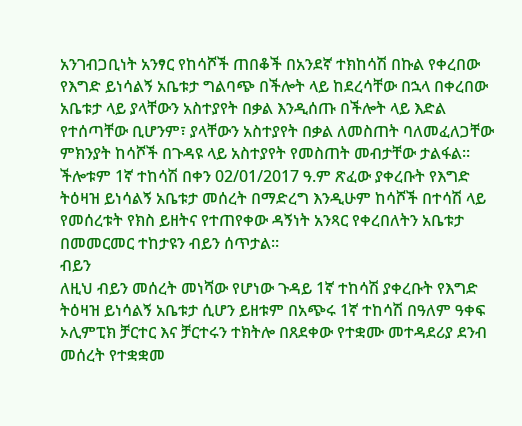አንገብጋቢነት አንፃር የከሳሾች ጠበቆች በአንደኛ ተክከሳሽ በኩል የቀረበው የእግድ ይነሳልኝ አቤቱታ ግልባጭ በችሎት ላይ ከደረሳቸው በኋላ በቀረበው አቤቱታ ላይ ያላቸውን አስተያየት በቃል እንዲሰጡ በችሎት ላይ እድል የተሰጣቸው ቢሆንም፣ ያላቸውን አስተያየት በቃል ለመስጠት ባለመፈለጋቸው ምክንያት ከሳሾች በጉዳዩ ላይ አስተያየት የመስጠት መብታቸው ታልፋል። ችሎቱም 1ኛ ተከሳሽ በቀን 02/01/2017 ዓ.ም ጽፈው ያቀረቡት የእግድ ትዕዛዝ ይነሳልኝ አቤቱታ መሰረት በማድረግ እንዲሁም ከሳሾች በተሳሽ ላይ የመሰረቱት የክስ ይዘትና የተጠየቀው ዳኝነት አንጻር የቀረበለትን አቤቱታ በመመርመር ተከታዩን ብይን ሰጥታል።
ብይን
ለዚህ ብይን መሰረት መነሻው የሆነው ጉዳይ 1ኛ ተከሳሽ ያቀረቡት የእግድ ትዕዛዝ ይነሳልኝ አቤቱታ ሲሆን ይዘቱም በአጭሩ 1ኛ ተከሳሽ በዓለም ዓቀፍ ኦሊምፒክ ቻርተር እና ቻርተሩን ተክትሎ በጸደቀው የተቋሙ መተዳደሪያ ደንብ መሰረት የተቋቋመ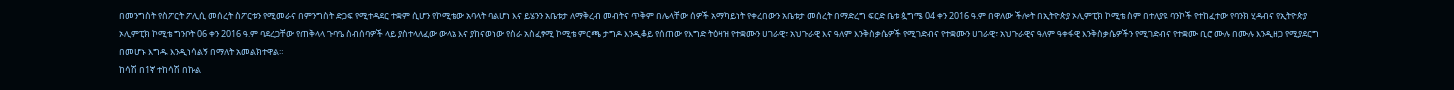በመንግስት የስፖርት ፖሊሲ መሰረት ስፖርቱን የሚመራና በምንግስት ድጋፍ የሚተዳደር ተቋም ሲሆን የኮሚቴው አባላት ባልሆነ እና ይሄንን አቤቱታ ለማቅረብ መብትና ጥቅም በሌላቸው ሰዎች አማካይነት የቀረበውን አቤቱታ መሰረት በማድረግ ፍርድ ቤቱ ጷግሜ 04 ቀን 2016 ዓ.ም በዋለው ችሎት በኢትዮጵያ ኦሊምፒክ ኮሚቴ ስም በተለያዩ ባንኮች የተከፈተው የባንክ ሂዳብና የኢትዮጵያ ኦሊምፒክ ኮሚቴ ግንቦት 06 ቀን 2016 ዓ.ም ባደረጋቸው የጠቅላላ ጉባዔ ስብሰባዎች ላይ ያስተላለፈው ውላኔ እና ያከናወነው የስራ አስፈፃሚ ኮሚቴ ምርጫ ታግዶ እንዲቆይ የሰጠው የእግድ ትዕዛዝ የተቋሙን ሀገራዊ፣ አህጉራዊ እና ዓለም እንቅስቃሴዎች የሚገድብና የተቋሙን ሀገራዊ፣ አህጉራዊና ዓለም ዓቀፋዊ እንቅስቃሴዎችን የሚገድብና የተቋሙ ቢሮ ሙሉ በሙሉ እንዲዘጋ የሚያደርግ በመሆኑ እግዱ እንዲነሳልኝ በማለት አመልክተዋል።
ከሳሽ በ1ኛ ተከሳሽ በኩል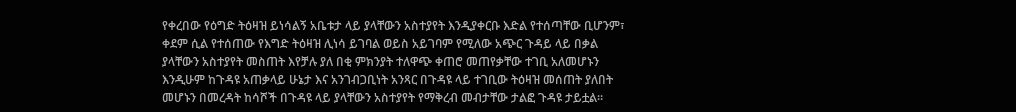የቀረበው የዕግድ ትዕዛዝ ይነሳልኝ አቤቱታ ላይ ያላቸውን አስተያየት እንዲያቀርቡ እድል የተሰጣቸው ቢሆንም፣ ቀደም ሲል የተሰጠው የእግድ ትዕዛዝ ሊነሳ ይገባል ወይስ አይገባም የሚለው አጭር ጉዳይ ላይ በቃል ያላቸውን አስተያየት መስጠት እየቻሉ ያለ በቂ ምክንያት ተለዋጭ ቀጠሮ መጠየቃቸው ተገቢ አለመሆኑን እንዲሁም ከጉዳዩ አጠቃላይ ሁኔታ እና አንገብጋቢነት አንጻር በጉዳዩ ላይ ተገቢው ትዕዛዝ መሰጠት ያለበት መሆኑን በመረዳት ከሳሾች በጉዳዩ ላይ ያላቸውን አስተያየት የማቅረብ መብታቸው ታልፎ ጉዳዩ ታይቷል።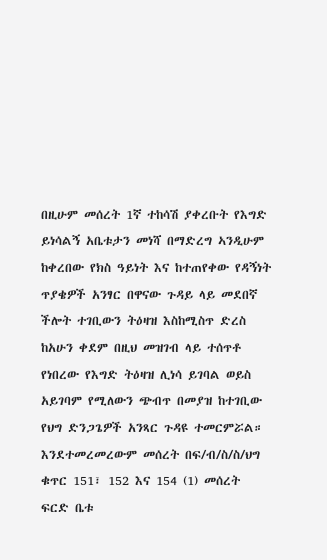በዚሁም መሰረት 1ኛ ተከሳሽ ያቀረቡት የእግድ ይነሳልኝ አቤቱታን መነሻ በማድረግ ኣንዲሁም ከቀረበው የክስ ዓይነት እና ከተጠየቀው የዳኝነት ጥያቄዎች አንፃር በዋናው ጉዳይ ላይ መደበኛ ችሎት ተገቢውን ትዕዛዝ እስከሚስጥ ድረስ ከአሁን ቀደም በዚህ መዝገብ ላይ ተሰጥቶ የነበረው የእግድ ትዕዛዝ ሊነሳ ይገባል ወይስ አይገባም የሚለውን ጭብጥ በመያዝ ከተገቢው የህግ ድንጋጌዎች አንጻር ጉዳዩ ተመርምሯል።
እንደተመረመረውም መሰረት በፍ/ብ/ስ/ስ/ህግ ቁጥር 151፣ 152 እና 154 (1) መሰረት ፍርድ ቤቱ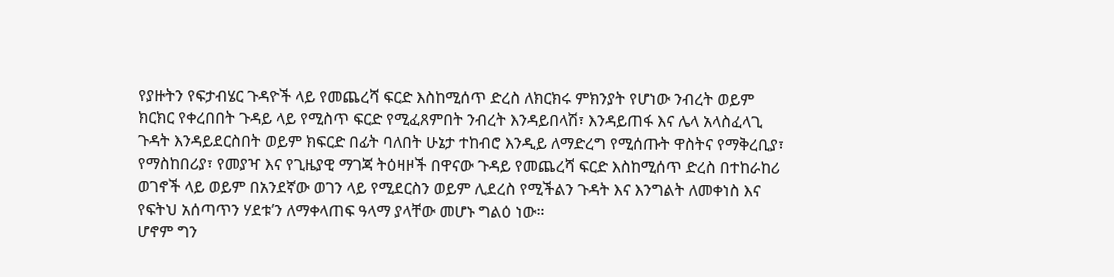የያዙትን የፍታብሄር ጉዳዮች ላይ የመጨረሻ ፍርድ እስከሚሰጥ ድረስ ለክርክሩ ምክንያት የሆነው ንብረት ወይም ክርክር የቀረበበት ጉዳይ ላይ የሚስጥ ፍርድ የሚፈጸምበት ንብረት እንዳይበላሽ፣ እንዳይጠፋ እና ሌላ አላስፈላጊ ጉዳት እንዳይደርስበት ወይም ክፍርድ በፊት ባለበት ሁኔታ ተከብሮ እንዲይ ለማድረግ የሚሰጡት ዋስትና የማቅረቢያ፣ የማስከበሪያ፣ የመያዣ እና የጊዜያዊ ማገጃ ትዕዛዞች በዋናው ጉዳይ የመጨረሻ ፍርድ እስከሚሰጥ ድረስ በተከራከሪ ወገኖች ላይ ወይም በአንደኛው ወገን ላይ የሚደርስን ወይም ሊደረስ የሚችልን ጉዳት እና እንግልት ለመቀነስ እና የፍትህ አሰጣጥን ሃደቱ’ን ለማቀላጠፍ ዓላማ ያላቸው መሆኑ ግልዕ ነው።
ሆኖም ግን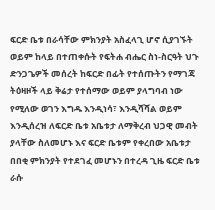ፍርድ ቤቱ በራሳቸው ምክንያት አስፈላጊ ሆኖ ሲያገኙት ወይም ከላይ በተጠቀሱት የፍትሐ ብሔር ስነ-ስርዓት ህጉ ድንጋጌዎች መሰረት ከፍርድ በፊት የተሰጡትን የማገጃ ትዕዛዞች ላይ ቅሬታ የተሰማው ወይም ያላግባብ ነው የሚለው ወገን እግዱ እንዲነሳ፣ እንዲሻሻል ወይም እንዲሰረዝ ለፍርድ ቤቱ አቤቱታ ለማቅረብ ህጋዊ መብት ያላቸው ስለመሆኑ እና ፍርድ ቤቱም የቀረበው አቤቱታ በበቂ ምክንያት የተደገፈ መሆኑን በተረዳ ጊዜ ፍርድ ቤቱ ራሱ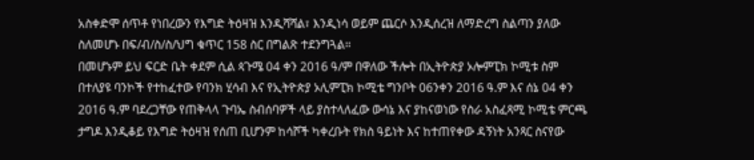አስቀድሞ ሰጥቶ የነበረውን የእግድ ትዕዛዝ እንዲሻሻል፣ እንዲነሳ ወይም ጨርሶ እንዲሰረዝ ለማድረግ ስልጣን ያለው ስለመሆኑ በፍ/ብ/ስ/ስ/ህግ ቁጥር 158 ስር በግልጽ ተደንግጓል።
በመሆኑም ይህ ፍርድ ቤት ቀደም ሲል ጳጉሜ 04 ቀን 2016 ዓ/ም በዋለው ችሎት በኢትዮጵያ ኦሎምፒክ ኮሚቱ ስም በተለያዩ ባንኮች የተከፈተው የባንክ ሂሳብ እና የኢትዮጵያ ኦሊምፒክ ኮሚቴ ግንቦት 06ንቀን 2016 ዓ.ም እና ሰኔ 04 ቀን 2016 ዓ.ም ባደረጋቸው የጠቅላላ ጉባኤ ስብሰባዎች ላይ ያስተላለፈው ውሳኔ እና ያከናወነው የስራ አስፈጻሚ ኮሚቴ ምርጫ ታግዶ እንዲቆይ የእግድ ትዕዛዝ የሰጠ ቢሆንም ከሳሾች ካቀረቡት የክስ ዓይነት እና ከተጠየቀው ዳኝነት አንጻር ስናየው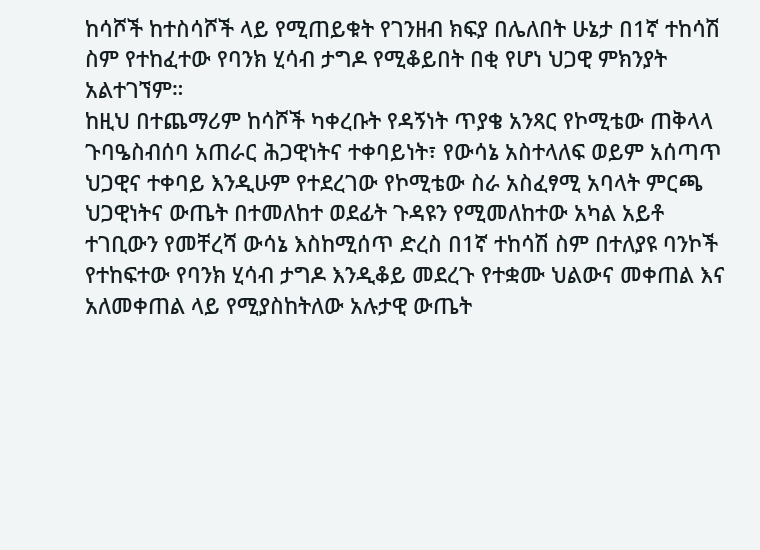ከሳሾች ከተስሳሾች ላይ የሚጠይቁት የገንዘብ ክፍያ በሌለበት ሁኔታ በ1ኛ ተከሳሽ ስም የተከፈተው የባንክ ሂሳብ ታግዶ የሚቆይበት በቂ የሆነ ህጋዊ ምክንያት አልተገኘም።
ከዚህ በተጨማሪም ከሳሾች ካቀረቡት የዳኝነት ጥያቄ አንጻር የኮሚቴው ጠቅላላ ጉባዔስብሰባ አጠራር ሕጋዊነትና ተቀባይነት፣ የውሳኔ አስተላለፍ ወይም አሰጣጥ ህጋዊና ተቀባይ እንዲሁም የተደረገው የኮሚቴው ስራ አስፈፃሚ አባላት ምርጫ ህጋዊነትና ውጤት በተመለከተ ወደፊት ጉዳዩን የሚመለከተው አካል አይቶ ተገቢውን የመቸረሻ ውሳኔ እስከሚሰጥ ድረስ በ1ኛ ተከሳሽ ስም በተለያዩ ባንኮች የተከፍተው የባንክ ሂሳብ ታግዶ እንዲቆይ መደረጉ የተቋሙ ህልውና መቀጠል እና አለመቀጠል ላይ የሚያስከትለው አሉታዊ ውጤት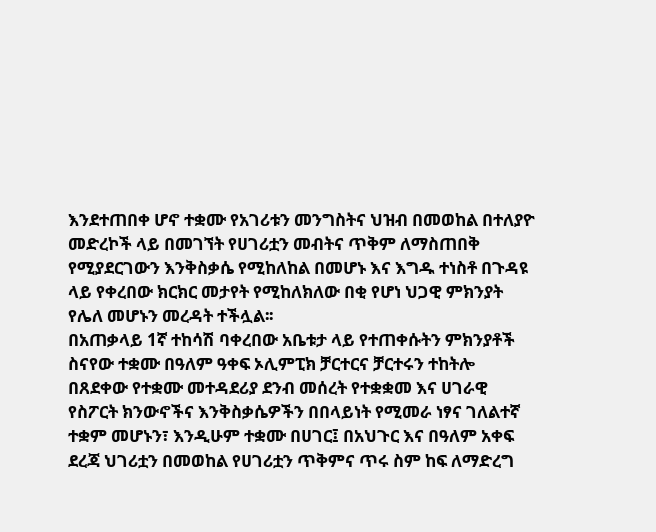እንደተጠበቀ ሆኖ ተቋሙ የአገሪቱን መንግስትና ህዝብ በመወከል በተለያዮ መድረኮች ላይ በመገኘት የሀገሪቷን መብትና ጥቅም ለማስጠበቅ የሚያደርገውን እንቅስቃሴ የሚከለከል በመሆኑ እና እግዱ ተነስቶ በጉዳዩ ላይ የቀረበው ክርክር መታየት የሚከለክለው በቂ የሆነ ህጋዊ ምክንያት የሌለ መሆኑን መረዳት ተችሏል፡፡
በአጠቃላይ 1ኛ ተከሳሽ ባቀረበው አቤቱታ ላይ የተጠቀሱትን ምክንያቶች ስናየው ተቋሙ በዓለም ዓቀፍ ኦሊምፒክ ቻርተርና ቻርተሩን ተከትሎ በጸደቀው የተቋሙ መተዳደሪያ ደንብ መሰረት የተቋቋመ እና ሀገራዊ የስፖርት ክንውኖችና እንቅስቃሴዎችን በበላይነት የሚመራ ነፃና ገለልተኛ ተቋም መሆኑን፣ እንዲሁም ተቋሙ በሀገር፤ በአህጉር እና በዓለም አቀፍ ደረጃ ህገሪቷን በመወከል የሀገሪቷን ጥቅምና ጥሩ ስም ከፍ ለማድረግ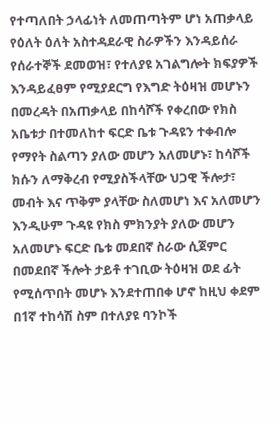የተጣለበት ኃላፊነት ለመጠጣትም ሆነ አጠቃላይ የዕለት ዕለት አስተዳደራዊ ስራዎችን እንዳይሰራ የሰራተኞች ደመወዝ፣ የተለያዩ አገልግሎት ክፍያዎች እንዳይፈፀም የሚያደርግ የእግድ ትዕዛዝ መሆኑን በመረዳት በአጠቃላይ በከሳሾች የቀረበው የክስ አቤቱታ በተመለከተ ፍርድ ቤቱ ጉዳዩን ተቀብሎ የማየት ስልጣን ያለው መሆን አለመሆኑ፣ ከሳሾች ክሱን ለማቅረብ የሚያስችላቸው ህጋዊ ችሎታ፣ መብት እና ጥቅም ያላቸው ስለመሆነ እና አለመሆን እንዲሁም ጉዳዩ የክስ ምክንያት ያለው መሆን አለመሆኑ ፍርድ ቤቱ መደበኛ ስራው ሲጀምር በመደበኛ ችሎት ታይቶ ተገቢው ትዕዛዝ ወደ ፊት የሚሰጥበት መሆኑ እንደተጠበቀ ሆኖ ከዚህ ቀደም በ1ኛ ተከሳሽ ስም በተለያዩ ባንኮች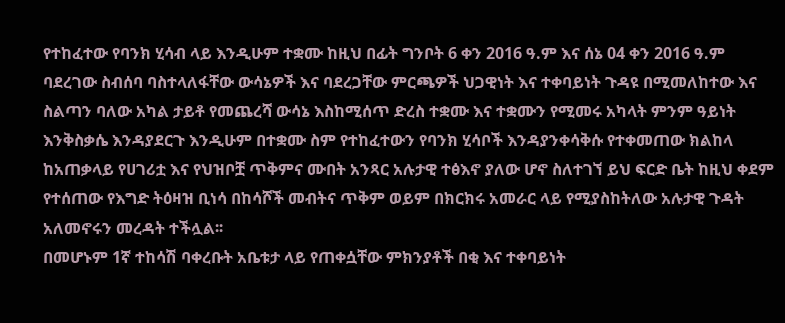የተከፈተው የባንክ ሂሳብ ላይ እንዲሁም ተቋሙ ከዚህ በፊት ግንቦት 6 ቀን 2016 ዓ.ም እና ሰኔ 04 ቀን 2016 ዓ.ም ባደረገው ስብሰባ ባስተላለፋቸው ውሳኔዎች እና ባደረጋቸው ምርጫዎች ህጋዊነት እና ተቀባይነት ጉዳዩ በሚመለከተው እና ስልጣን ባለው አካል ታይቶ የመጨረሻ ውሳኔ እስከሚሰጥ ድረስ ተቋሙ እና ተቋሙን የሚመሩ አካላት ምንም ዓይነት እንቅስቃሴ እንዳያደርጉ እንዲሁም በተቋሙ ስም የተከፈተውን የባንክ ሂሳቦች እንዳያንቀሳቅሱ የተቀመጠው ክልከላ ከአጠቃላይ የሀገሪቷ እና የህዝቦቿ ጥቅምና ሙበት አንጻር አሉታዊ ተፅእኖ ያለው ሆኖ ስለተገኘ ይህ ፍርድ ቤት ከዚህ ቀደም የተሰጠው የእግድ ትዕዛዝ ቢነሳ በከሳሾች መብትና ጥቅም ወይም በክርክሩ አመራር ላይ የሚያስከትለው አሉታዊ ጉዳት አለመኖሩን መረዳት ተችሏል፡፡
በመሆኑም 1ኛ ተከሳሽ ባቀረቡት አቤቱታ ላይ የጠቀሷቸው ምክንያቶች በቂ እና ተቀባይነት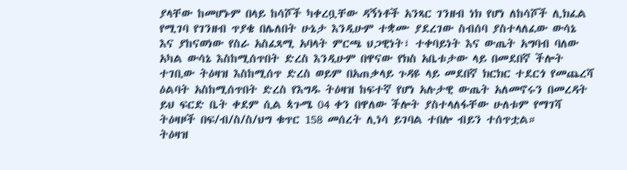ያላቸው ከመሆኑም በላይ ከሳሾች ካቀረቧቸው ዳኝነቶች አንጻር ገንዘብ ነክ የሆነ ለከሳሾች ሊክፈል የሚገባ የገንዘብ ጥያቄ በሌለበት ሁኔታ እንዲሁም ተቋሙ ያደረገው ስብሰባ ያስተላለፈው ውሳኔ እና ያከናወነው የስራ አስፈጻሚ አባላት ምርጫ ህጋዊነት፣ ተቀባይነት እና ውጤት አግባብ ባለው አካል ውሳኔ እስከሚሰጥበት ድረስ እንዲሁም በዋናው የክስ አቤቱታው ላይ በመደበኛ ችሎት ተገቢው ትዕዛዝ እስከሚሰጥ ድረስ ወይም በአጠቃላይ ጉዳዩ ላይ መደበኛ ክርክር ተደርጎ የመጨረሻ ዕልባት አስከሚሰጥበት ድረስ የእግዱ ትዕዛዝ ከፍተኛ የሆነ አሉታዊ ውጤት አለመኖሩን በመረዳት ይህ ፍርድ ቤት ቀደም ሲል ጳጉሜ 04 ቀን በዋለው ችሎት ያስተላለፋቸው ሁለቱም የማገሻ ትዕዛዞች በፍ/ብ/ስ/ስ/ህግ ቁጥር 158 መሰረት ሊነሳ ይገባል ተበሎ ብይን ተሰጥቷል።
ትዕዛዝ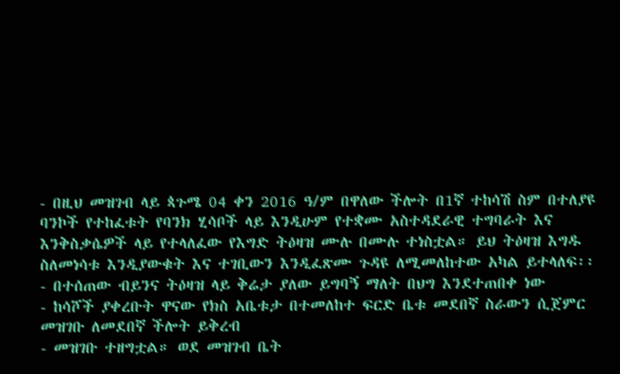- በዚህ መዝገብ ላይ ጳጉሜ 04 ቀን 2016 ዓ/ም በዋለው ችሎት በ1ኛ ተከሳሽ ስም በተለያዩ ባንኮች የተከፈቱት የባንክ ሂሳቦች ላይ እንዲሁም የተቋሙ አስተዳደራዊ ተግባራት እና እንቅስቃሴዎች ላይ የተላለፈው የእግድ ትዕዛዝ ሙሉ በሙሉ ተነስቷል። ይህ ትዕዛዝ እግዱ ስለመነሳቱ እንዲያውቁት እና ተገቢውን እንዲፈጽሙ ጉዳዩ ለሚመለከተው አካል ይተላለፍ፡፡
- በተሰጠው ብይንና ትዕዛዝ ላይ ቅሬታ ያለው ይግባኝ ማለት በህግ እንደተጠበቀ ነው
- ከሳሾች ያቀረቡት ዋናው የክስ አቤቱታ በተመለከተ ፍርድ ቤቱ መደበኛ ስራውን ሲጀምር መዝገቡ ለመደበኛ ችሎት ይቅረብ
- መዝገቡ ተዘግቷል። ወደ መዝገብ ቤት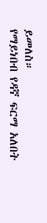ይመለስ።
የማይነበብ የዳኛ ፍርማ አለበት